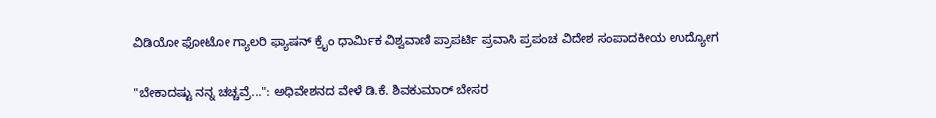ವಿಡಿಯೋ ಫೋಟೋ ಗ್ಯಾಲರಿ ಫ್ಯಾಷನ್ ಕ್ರೈಂ ಧಾರ್ಮಿಕ ವಿಶ್ವವಾಣಿ ಪ್ರಾಪರ್ಟಿ ಪ್ರವಾಸಿ ಪ್ರಪಂಚ ವಿದೇಶ ಸಂಪಾದಕೀಯ ಉದ್ಯೋಗ

"ಬೇಕಾದಷ್ಟು ನನ್ನ ಚಚ್ಚವ್ರೆ...": ಅಧಿವೇಶನದ ವೇಳೆ ಡಿ.ಕೆ. ಶಿವಕುಮಾರ್‌ ಬೇಸರ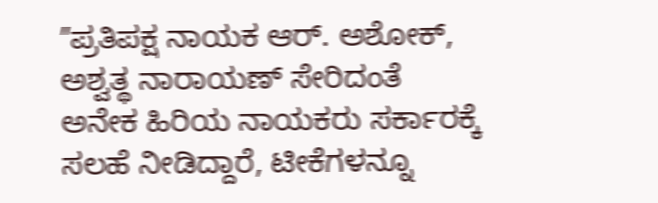ʼʼಪ್ರತಿಪಕ್ಷ ನಾಯಕ ಆರ್. ಅಶೋಕ್‌, ಅಶ್ವತ್ಥ ನಾರಾಯಣ್‌ ಸೇರಿದಂತೆ ಅನೇಕ ಹಿರಿಯ ನಾಯಕರು ಸರ್ಕಾರಕ್ಕೆ ಸಲಹೆ ನೀಡಿದ್ದಾರೆ, ಟೀಕೆಗಳನ್ನೂ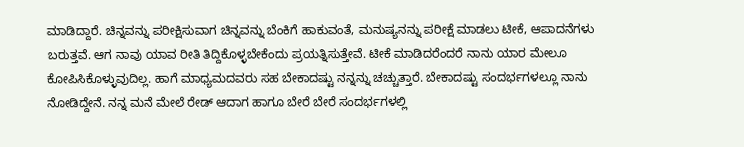ಮಾಡಿದ್ದಾರೆ. ಚಿನ್ನವನ್ನು ಪರೀಕ್ಷಿಸುವಾಗ ಚಿನ್ನವನ್ನು ಬೆಂಕಿಗೆ ಹಾಕುವಂತೆ, ಮನುಷ್ಯನನ್ನು ಪರೀಕ್ಷೆ ಮಾಡಲು ಟೀಕೆ, ಆಪಾದನೆಗಳು ಬರುತ್ತವೆ. ಆಗ ನಾವು ಯಾವ ರೀತಿ ತಿದ್ದಿಕೊಳ್ಳಬೇಕೆಂದು ಪ್ರಯತ್ನಿಸುತ್ತೇವೆ. ಟೀಕೆ ಮಾಡಿದರೆಂದರೆ ನಾನು ಯಾರ ಮೇಲೂ ಕೋಪಿಸಿಕೊಳ್ಳುವುದಿಲ್ಲ. ಹಾಗೆ ಮಾಧ್ಯಮದವರು ಸಹ ಬೇಕಾದಷ್ಟು ನನ್ನನ್ನು ಚಚ್ಚುತ್ತಾರೆ. ಬೇಕಾದಷ್ಟು ಸಂದರ್ಭಗಳಲ್ಲೂ ನಾನು ನೋಡಿದ್ದೇನೆ. ನನ್ನ ಮನೆ ಮೇಲೆ ರೇಡ್‌ ಆದಾಗ ಹಾಗೂ ಬೇರೆ ಬೇರೆ ಸಂದರ್ಭಗಳಲ್ಲಿ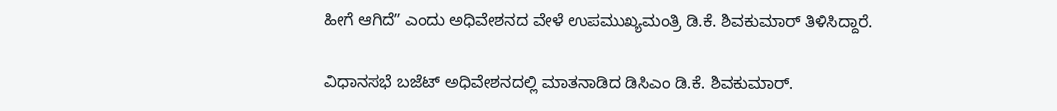ಹೀಗೆ ಆಗಿದೆʼʼ ಎಂದು ಅಧಿವೇಶನದ ವೇಳೆ ಉಪಮುಖ್ಯಮಂತ್ರಿ ಡಿ.ಕೆ. ಶಿವಕುಮಾರ್‌ ತಿಳಿಸಿದ್ದಾರೆ.

ವಿಧಾನಸಭೆ ಬಜೆಟ್‌ ಅಧಿವೇಶನದಲ್ಲಿ ಮಾತನಾಡಿದ ಡಿಸಿಎಂ ಡಿ.ಕೆ. ಶಿವಕುಮಾರ್‌.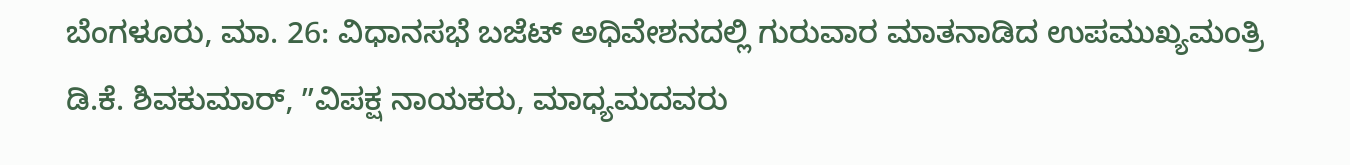ಬೆಂಗಳೂರು, ಮಾ. 26: ವಿಧಾನಸಭೆ ಬಜೆಟ್‌ ಅಧಿವೇಶನದಲ್ಲಿ ಗುರುವಾರ ಮಾತನಾಡಿದ ಉಪಮುಖ್ಯಮಂತ್ರಿ ಡಿ.ಕೆ. ಶಿವಕುಮಾರ್‌, ʼʼವಿಪಕ್ಷ ನಾಯಕರು, ಮಾಧ್ಯಮದವರು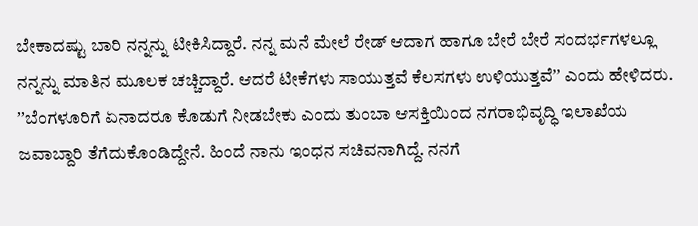ಬೇಕಾದಷ್ಟು ಬಾರಿ ನನ್ನನ್ನು ಟೀಕಿಸಿದ್ದಾರೆ. ನನ್ನ ಮನೆ ಮೇಲೆ ರೇಡ್‌ ಆದಾಗ ಹಾಗೂ ಬೇರೆ ಬೇರೆ ಸಂದರ್ಭಗಳಲ್ಲೂ ನನ್ನನ್ನು ಮಾತಿನ ಮೂಲಕ ಚಚ್ಚಿದ್ದಾರೆ. ಆದರೆ ಟೀಕೆಗಳು ಸಾಯುತ್ತವೆ ಕೆಲಸಗಳು ಉಳಿಯುತ್ತವೆʼʼ ಎಂದು ಹೇಳಿದರು. ʼʼಬೆಂಗಳೂರಿಗೆ ಏನಾದರೂ ಕೊಡುಗೆ ನೀಡಬೇಕು ಎಂದು ತುಂಬಾ ಆಸಕ್ತಿಯಿಂದ ನಗರಾಭಿವೃದ್ಧಿ ಇಲಾಖೆಯ ಜವಾಬ್ದಾರಿ ತೆಗೆದುಕೊಂಡಿದ್ದೇನೆ. ಹಿಂದೆ ನಾನು ಇಂಧನ ಸಚಿವನಾಗಿದ್ದೆ. ನನಗೆ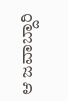ಆ ಜವಾಬ್ದಾರಿ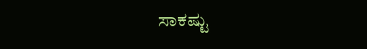ಸಾಕಷ್ಟು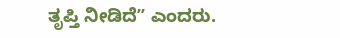ತೃಪ್ತಿ ನೀಡಿದೆʼʼ ಎಂದರು.